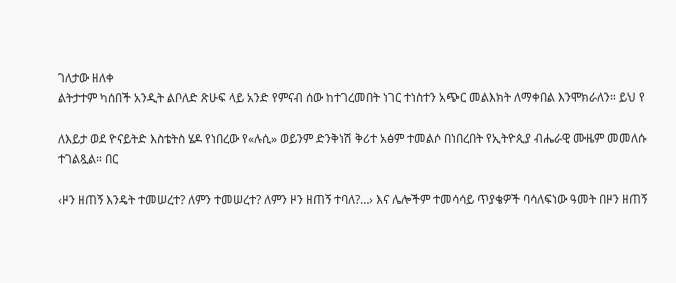ገለታው ዘለቀ
ልትታተም ካሰበች አንዲት ልቦለድ ጽሁፍ ላይ አንድ የምናብ ሰው ከተገረመበት ነገር ተነስተን አጭር መልእክት ለማቀበል እንሞክራለን። ይህ የ

ለእይታ ወደ ዮናይትድ እስቴትስ ሄዶ የነበረው የ«ሉሲ» ወይንም ድንቅነሽ ቅሪተ አፅም ተመልሶ በነበረበት የኢትዮጲያ ብሔራዊ ሙዜም መመለሱ ተገልጿል። በር

‹ዞን ዘጠኝ እንዴት ተመሠረተ? ለምን ተመሠረተ? ለምን ዞን ዘጠኝ ተባለ?…› እና ሌሎችም ተመሳሳይ ጥያቄዎች ባሳለፍነው ዓመት በዞን ዘጠኝ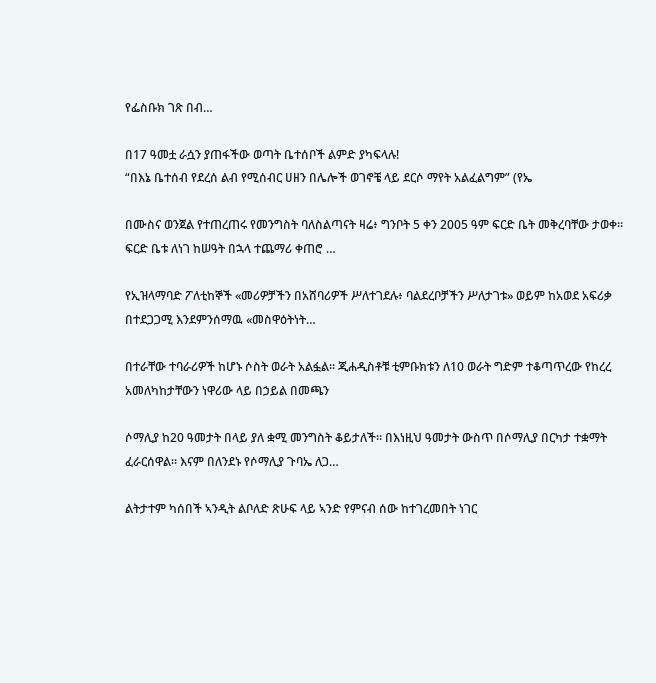የፌስቡክ ገጽ በብ…

በ17 ዓመቷ ራሷን ያጠፋችው ወጣት ቤተሰቦች ልምድ ያካፍላሉ!
“በእኔ ቤተሰብ የደረሰ ልብ የሚሰብር ሀዘን በሌሎች ወገኖቼ ላይ ደርሶ ማየት አልፈልግም” (የኤ

በሙስና ወንጀል የተጠረጠሩ የመንግስት ባለስልጣናት ዛሬ፥ ግንቦት 5 ቀን 2005 ዓም ፍርድ ቤት መቅረባቸው ታወቀ። ፍርድ ቤቱ ለነገ ከሠዓት በኋላ ተጨማሪ ቀጠሮ …

የኢዝላማባድ ፖለቲከኞች «መሪዎቻችን በአሸባሪዎች ሥለተገደሉ፥ ባልደረቦቻችን ሥለታገቱ» ወይም ከአወደ አፍሪቃ በተደጋጋሚ እንደምንሰማዉ «መስዋዕትነት…

በተራቸው ተባራሪዎች ከሆኑ ሶስት ወራት አልፏል። ጂሐዲስቶቹ ቲምቡክቱን ለ10 ወራት ግድም ተቆጣጥረው የከረረ አመለካከታቸውን ነዋሪው ላይ በኃይል በመጫን

ሶማሊያ ከ20 ዓመታት በላይ ያለ ቋሚ መንግስት ቆይታለች። በእነዚህ ዓመታት ውስጥ በሶማሊያ በርካታ ተቋማት ፈራርሰዋል። እናም በለንደኑ የሶማሊያ ጉባኤ ለጋ…

ልትታተም ካሰበች ኣንዲት ልቦለድ ጽሁፍ ላይ ኣንድ የምናብ ሰው ከተገረመበት ነገር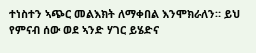ተነስተን ኣጭር መልእክት ለማቀበል እንሞክራለን። ይህ የምናብ ሰው ወደ ኣንድ ሃገር ይሄድና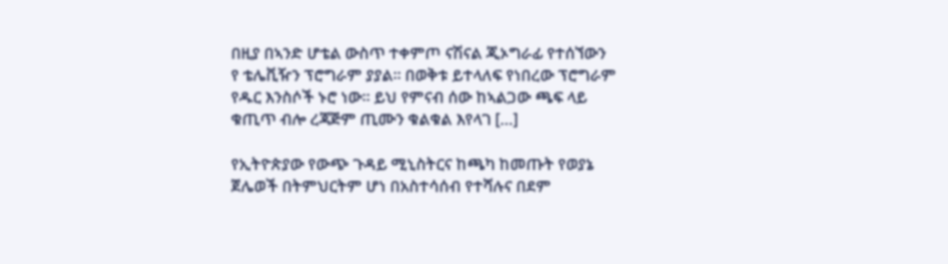በዚያ በኣንድ ሆቴል ውስጥ ተቀምጦ ናሽናል ጂኦግራፊ የተሰኘውን የ ቴሌቪዥን ፕሮግራም ያያል። በወቅቱ ይተላለፍ የነበረው ፕሮግራም የዱር እንስሶች ኑሮ ነው። ይህ የምናብ ሰው ከኣልጋው ጫፍ ላይ ቁጢጥ ብሎ ረጃጅም ጢሙን ቁልቁል እየላገ […]

የኢትዮጵያው የውጭ ጉዳይ ሚኒስትርና ከጫካ ከመጡት የወያኔ ጀሌወች በትምህርትም ሆነ በአስተሳሰብ የተሻሉና በደም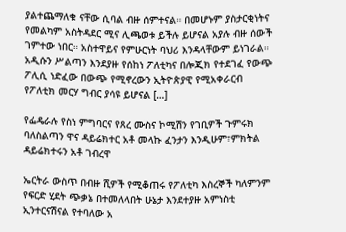ያልተጨማለቁ ናቸው ሲባል ብዙ ሰምተናል። በመሆኑም ያስታርቂነትና የመልካም አስትዳደር ሚና ሊጫወቱ ይችሉ ይሆናል አያሉ ብዙ ሰውች ገምተው ነበር። አስተዋይና የምሁርነት ባህሪ እንዳላቸውም ይነገራል። አዲሱን ሥልጣን እንደያዙ የሰከነ ፖለቲካና በሎጂክ የተደገፈ የውጭ ፖሊሲ ነድፈው በውጭ የሚኖረውን ኢትዮጵያዊ የሚአቀራርብ የፖለቲክ መርሃ ግብር ያሳዩ ይሆናል […]

የፌዴራሉ የስነ ምግባርና የጸረ ሙስና ኮሚሽን የገቢዎች ጉምሩክ ባለስልጣን ዋና ዳይሬክተር አቶ መላኩ ፈንታን እንዲሁም፣ምክትል ዳይሬክተሩን አቶ ገብረዋ

ኤርትራ ውስጥ በብዙ ሺዎች የሚቆጠሩ የፖለቲካ እስረኞች ካለምንም የፍርድ ሂደት ጭቃኔ በተመለላበት ሁኔታ እንደተያዙ አምነስቲ ኢንተርናሽናል የተባለው አ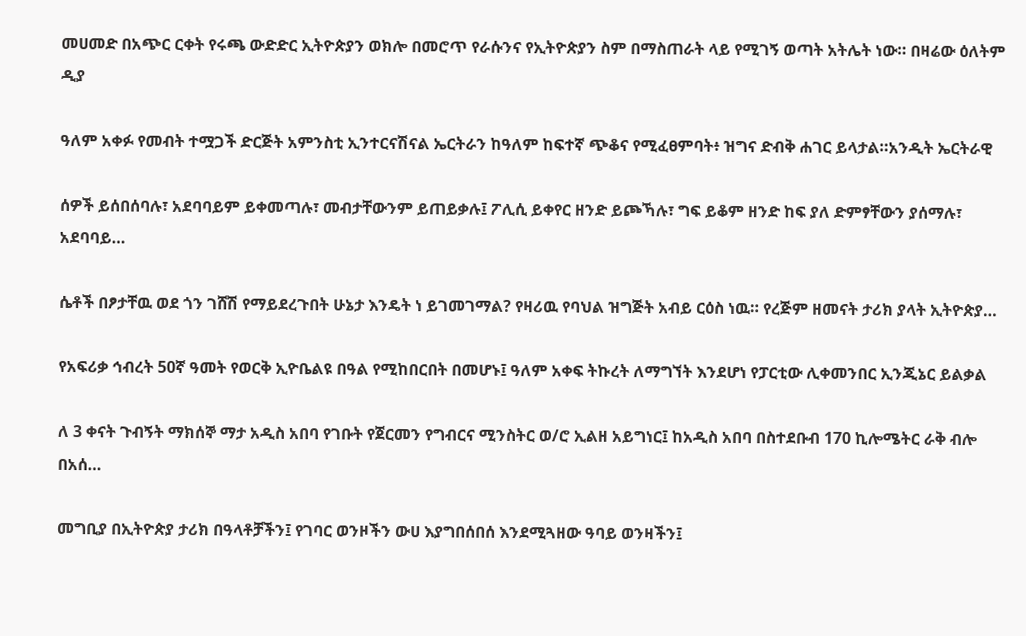መሀመድ በአጭር ርቀት የሩጫ ውድድር ኢትዮጵያን ወክሎ በመሮጥ የራሱንና የኢትዮጵያን ስም በማስጠራት ላይ የሚገኝ ወጣት አትሌት ነው። በዛሬው ዕለትም ዲያ

ዓለም አቀፉ የመብት ተሟጋች ድርጅት አምንስቲ ኢንተርናሽናል ኤርትራን ከዓለም ከፍተኛ ጭቆና የሚፈፀምባት፥ ዝግና ድብቅ ሐገር ይላታል።አንዲት ኤርትራዊ

ሰዎች ይሰበሰባሉ፣ አደባባይም ይቀመጣሉ፣ መብታቸውንም ይጠይቃሉ፤ ፖሊሲ ይቀየር ዘንድ ይጮኻሉ፣ ግፍ ይቆም ዘንድ ከፍ ያለ ድምፃቸውን ያሰማሉ፣ አደባባይ…

ሴቶች በፆታቸዉ ወደ ጎን ገሸሽ የማይደረጉበት ሁኔታ እንዴት ነ ይገመገማል? የዛሪዉ የባህል ዝግጅት አብይ ርዕስ ነዉ። የረጅም ዘመናት ታሪክ ያላት ኢትዮጵያ…

የአፍሪቃ ኅብረት 50ኛ ዓመት የወርቅ ኢዮቤልዩ በዓል የሚከበርበት በመሆኑ፤ ዓለም አቀፍ ትኩረት ለማግኘት እንደሆነ የፓርቲው ሊቀመንበር ኢንጂኔር ይልቃል

ለ 3 ቀናት ጉብኝት ማክሰኞ ማታ አዲስ አበባ የገቡት የጀርመን የግብርና ሚንስትር ወ/ሮ ኢልዘ አይግነር፤ ከአዲስ አበባ በስተደቡብ 170 ኪሎሜትር ራቅ ብሎ በአሰ…

መግቢያ በኢትዮጵያ ታሪክ በዓላቶቻችን፤ የገባር ወንዞችን ውሀ እያግበሰበሰ እንደሚጓዘው ዓባይ ወንዛችን፤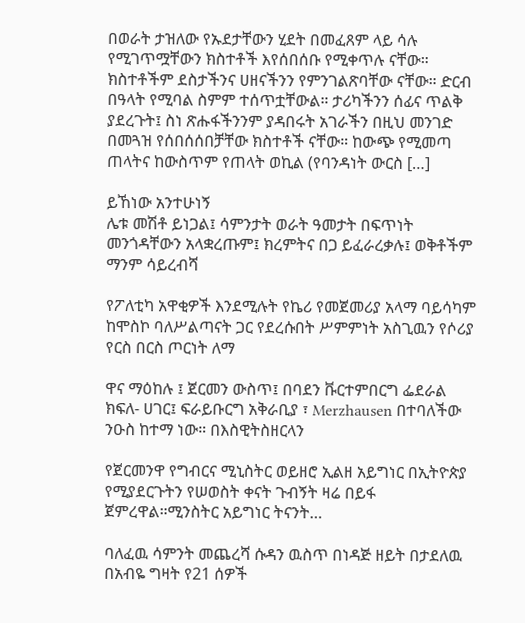በወራት ታዝለው የኡደታቸውን ሂደት በመፈጸም ላይ ሳሉ የሚገጥሟቸውን ክስተቶች እየሰበሰቡ የሚቀጥሉ ናቸው። ክስተቶችም ደስታችንና ሀዘናችንን የምንገልጽባቸው ናቸው። ድርብ በዓላት የሚባል ስምም ተሰጥቷቸውል። ታሪካችንን ሰፊና ጥልቅ ያደረጉት፤ ስነ ጽሑፋችንንም ያዳበሩት አገራችን በዚህ መንገድ በመጓዝ የሰበሰሰበቻቸው ክስተቶች ናቸው። ከውጭ የሚመጣ ጠላትና ከውስጥም የጠላት ወኪል (የባንዳነት ውርስ […]

ይኸነው አንተሁነኝ
ሌቱ መሽቶ ይነጋል፤ ሳምንታት ወራት ዓመታት በፍጥነት መንጎዳቸውን አላቋረጡም፤ ክረምትና በጋ ይፈራረቃሉ፤ ወቅቶችም ማንም ሳይረብሻ

የፖለቲካ አዋቂዎች እንደሚሉት የኬሪ የመጀመሪያ አላማ ባይሳካም ከሞስኮ ባለሥልጣናት ጋር የደረሱበት ሥምምነት አስጊዉን የሶሪያ የርስ በርስ ጦርነት ለማ

ዋና ማዕከሉ ፤ ጀርመን ውስጥ፤ በባደን ቩርተምበርግ ፌደራል ክፍለ- ሀገር፤ ፍራይቡርግ አቅራቢያ ፣ Merzhausen በተባለችው ንዑስ ከተማ ነው። በእስዊትስዘርላን

የጀርመንዋ የግብርና ሚኒስትር ወይዘሮ ኢልዘ አይግነር በኢትዮጵያ የሚያደርጉትን የሠወስት ቀናት ጉብኝት ዛሬ በይፋ ጀምረዋል።ሚንስትር አይግነር ትናንት…

ባለፈዉ ሳምንት መጨረሻ ሱዳን ዉስጥ በነዳጅ ዘይት በታደለዉ በአብዬ ግዛት የ21 ሰዎች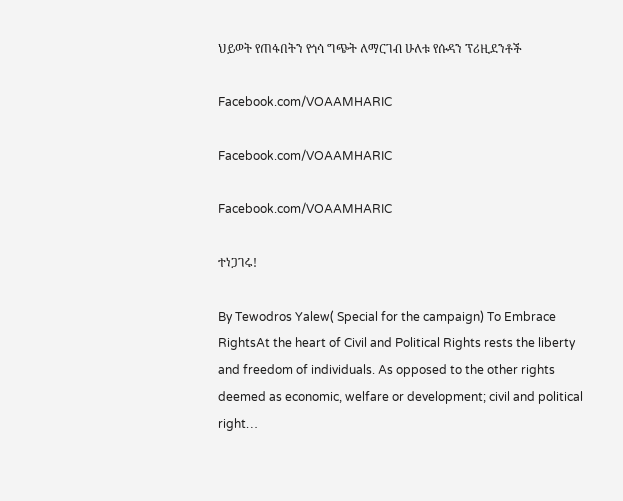ህይወት የጠፋበትን የጎሳ ግጭት ለማርገብ ሁለቱ የሱዳን ፕሪዚደንቶች

Facebook.com/VOAAMHARIC

Facebook.com/VOAAMHARIC

Facebook.com/VOAAMHARIC

ተነጋገሩ!

By Tewodros Yalew( Special for the campaign) To Embrace RightsAt the heart of Civil and Political Rights rests the liberty and freedom of individuals. As opposed to the other rights deemed as economic, welfare or development; civil and political right…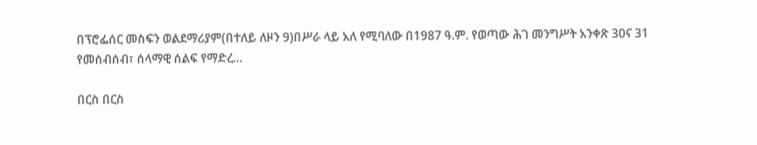በፕሮፌሰር መስፍን ወልደማሪያም(በተለይ ለዞን 9)በሥራ ላይ አለ የሚባለው በ1987 ዓ.ም. የወጣው ሕገ መንግሥት አንቀጽ 30ና 31 የመሰብሰብ፣ ሰላማዊ ሰልፍ የማድረ…

በርስ በርስ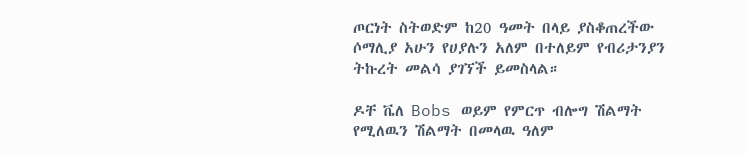ጦርነት ስትወድም ከ20 ዓመት በላይ ያስቆጠረችው ሶማሊያ አሁን የሀያሉን አለም በተለይም የብሪታንያን ትኩረት መልሳ ያገኘች ይመስላል።

ዶቸ ቬለ Bobs ወይም የምርጥ ብሎግ ሽልማት የሚለዉን ሽልማት በመላዉ ዓለም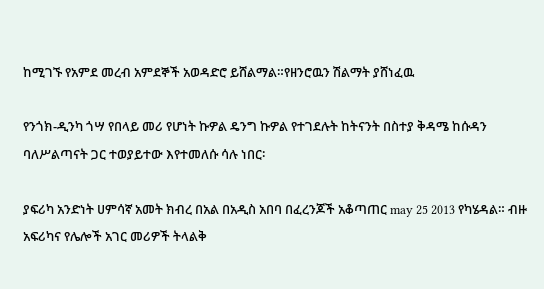ከሚገኙ የአምደ መረብ አምደኞች አወዳድሮ ይሸልማል።የዘንሮዉን ሽልማት ያሸነፈዉ

የንጎክ-ዲንካ ጎሣ የበላይ መሪ የሆነት ኩዎል ዴንግ ኩዎል የተገደሉት ከትናንት በስተያ ቅዳሜ ከሱዳን ባለሥልጣናት ጋር ተወያይተው እየተመለሱ ሳሉ ነበር፡

ያፍሪካ አንድነት ሀምሳኛ አመት ክብረ በአል በአዲስ አበባ በፈረንጆች አቆጣጠር may 25 2013 የካሄዳል። ብዙ አፍሪካና የሌሎች አገር መሪዎች ትላልቅ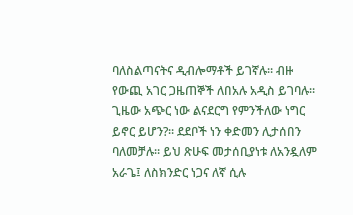ባለስልጣናትና ዲብሎማቶች ይገኛሉ። ብዙ የውጪ አገር ጋዜጠኞች ለበአሉ አዲስ ይገባሉ። ጊዜው አጭር ነው ልናደርግ የምንችለው ነግር ይኖር ይሆን?። ደደቦች ነን ቀድመን ሊታሰበን ባለመቻሉ። ይህ ጽሁፍ መታሰቢያነቱ ለአንዷለም አራጌ፤ ለስክንድር ነጋና ለኛ ሲሉ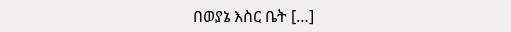በወያኔ እስር ቤት […]